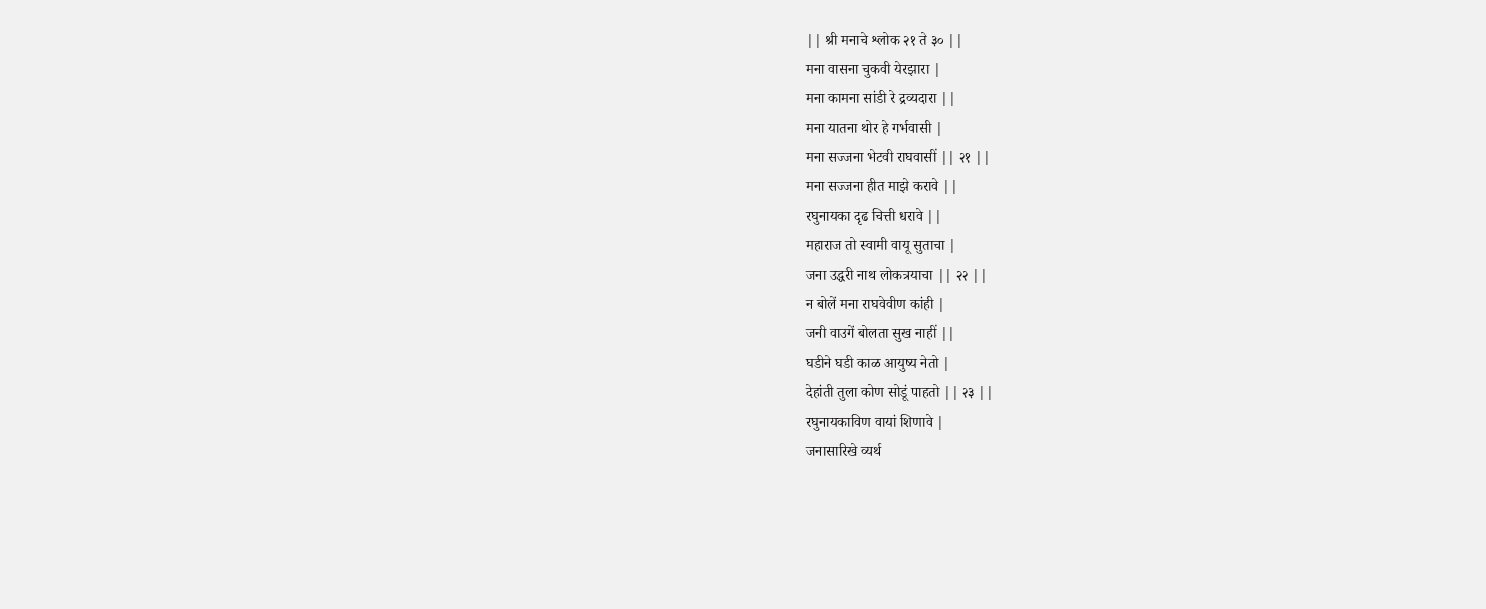|| श्री मनाचे श्लोक २१ ते ३० ||
मना वासना चुकवी येरझारा |
मना कामना सांडी रे द्रव्यदारा ||
मना यातना थोर हे गर्भवासी |
मना सज्जना भेटवी राघवासीं || २१ ||
मना सज्जना हीत माझे करावे ||
रघुनायका दृढ चित्ती धरावे ||
महाराज तो स्वामी वायू सुताचा |
जना उद्धरी नाथ लोकत्रयाचा || २२ ||
न बोलें मना राघवेवीण कांही |
जनी वाउगें बोलता सुख नाहीं ||
घडीने घडी काळ आयुष्य नेतो |
देहांती तुला कोण सोडूं पाहतो || २३ ||
रघुनायकाविण वायां शिणावे |
जनासारिखे व्यर्थ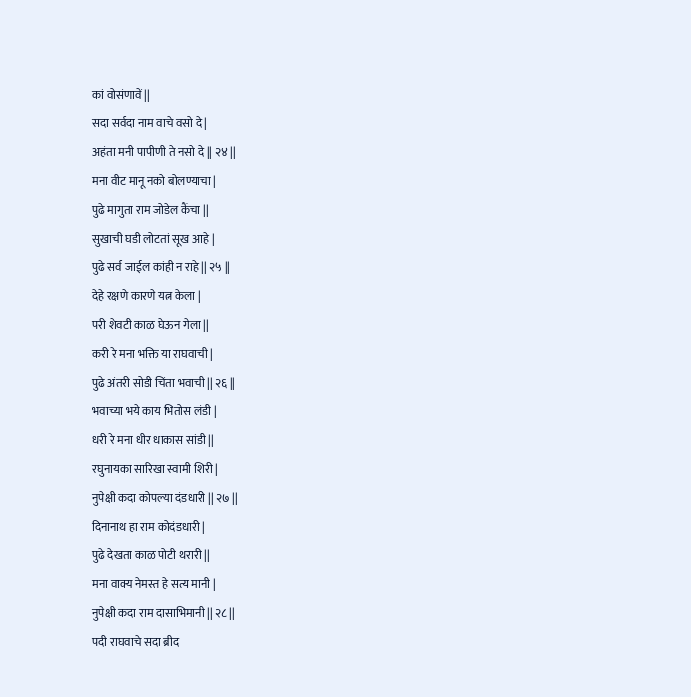कां वोसंणावें ||
सदा सर्वदा नाम वाचे वसो दे |
अहंता मनी पापीणी ते नसो दे || २४ ||
मना वीट मानू नको बोलण्याचा |
पुढे मागुता राम जोडेल कैंचा ||
सुखाची घडी लोटतां सूख आहे |
पुढे सर्व जाईल कांही न राहे || २५ ||
देहे रक्षणे कारणे यत्न केला |
परी शेवटी काळ घेऊन गेला ||
करी रे मना भक्ति या राघवाची |
पुढे अंतरी सोडी चिंता भवाची || २६ ||
भवाच्या भये काय भितोस लंडी |
धरी रे मना धीर धाकास सांडी ||
रघुनायका सारिखा स्वामी शिरी |
नुपेक्षी कदा कोपल्या दंडधारी || २७ ||
दिनानाथ हा राम कोदंडधारी |
पुढे देखता काळ पोटी थरारी ||
मना वाक्य नेमस्त हे सत्य मानी |
नुपेक्षी कदा राम दासाभिमानी || २८ ||
पदी राघवाचे सदा ब्रीद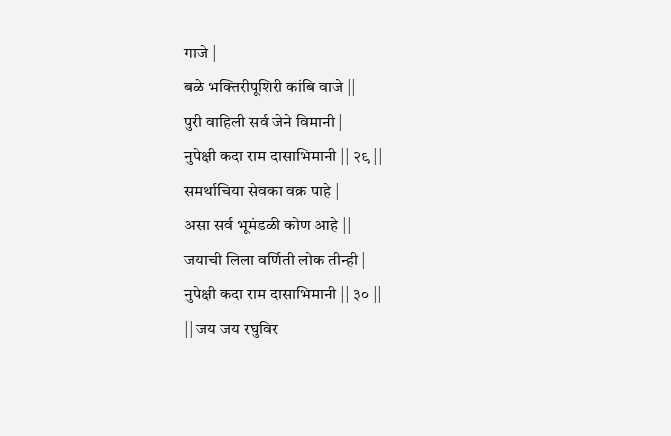गाजे |
बळे भक्तिरीपूशिरी कांबि वाजे ||
पुरी वाहिली सर्व जेने विमानी |
नुपेक्षी कदा राम दासाभिमानी || २९ ||
समर्थाचिया सेवका वक्र पाहे |
असा सर्व भूमंडळी कोण आहे ||
जयाची लिला वर्णिती लोक तीन्ही |
नुपेक्षी कदा राम दासाभिमानी || ३० ||
|| जय जय रघुविर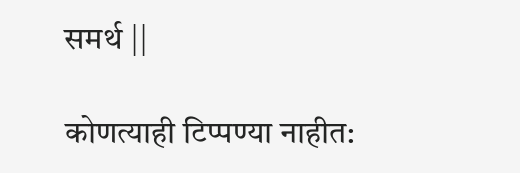समर्थ ||

कोणत्याही टिप्पण्या नाहीत: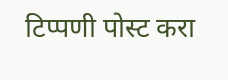टिप्पणी पोस्ट करा